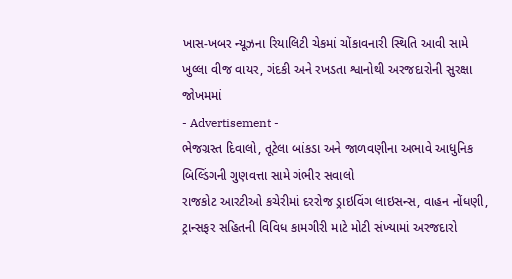ખાસ-ખબર ન્યૂઝના રિયાલિટી ચેકમાં ચોંકાવનારી સ્થિતિ આવી સામે
ખુલ્લા વીજ વાયર, ગંદકી અને રખડતા શ્વાનોથી અરજદારોની સુરક્ષા જોખમમાં
- Advertisement -
ભેજગ્રસ્ત દિવાલો, તૂટેલા બાંકડા અને જાળવણીના અભાવે આધુનિક બિલ્ડિંગની ગુણવત્તા સામે ગંભીર સવાલો
રાજકોટ આરટીઓ કચેરીમાં દરરોજ ડ્રાઇવિંગ લાઇસન્સ, વાહન નોંધણી, ટ્રાન્સફર સહિતની વિવિધ કામગીરી માટે મોટી સંખ્યામાં અરજદારો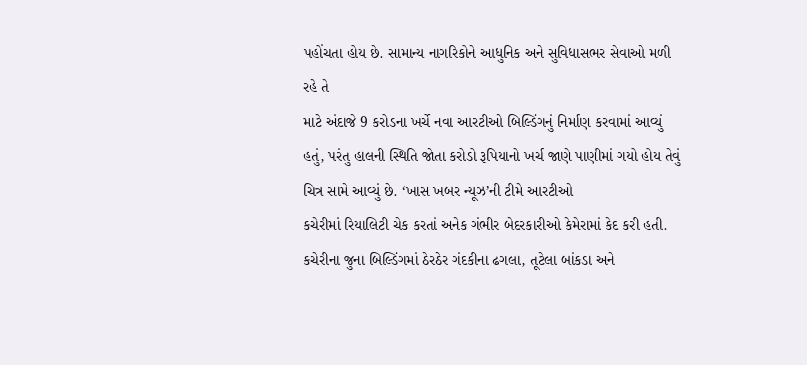પહોંચતા હોય છે. સામાન્ય નાગરિકોને આધુનિક અને સુવિધાસભર સેવાઓ મળી રહે તે
માટે અંદાજે 9 કરોડના ખર્ચે નવા આરટીઓ બિલ્ડિંગનું નિર્માણ કરવામાં આવ્યું હતું, પરંતુ હાલની સ્થિતિ જોતા કરોડો રૂપિયાનો ખર્ચ જાણે પાણીમાં ગયો હોય તેવું ચિત્ર સામે આવ્યું છે. ‘ખાસ ખબર ન્યૂઝ’ની ટીમે આરટીઓ
કચેરીમાં રિયાલિટી ચેક કરતાં અનેક ગંભીર બેદરકારીઓ કેમેરામાં કેદ કરી હતી. કચેરીના જુના બિલ્ડિંગમાં ઠેરઠેર ગંદકીના ઢગલા, તૂટેલા બાંકડા અને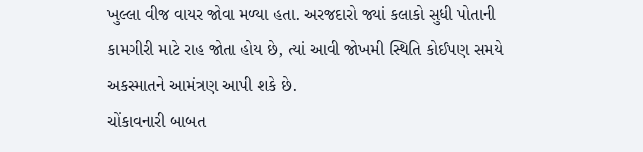ખુલ્લા વીજ વાયર જોવા મળ્યા હતા. અરજદારો જ્યાં કલાકો સુધી પોતાની
કામગીરી માટે રાહ જોતા હોય છે, ત્યાં આવી જોખમી સ્થિતિ કોઈપણ સમયે અકસ્માતને આમંત્રણ આપી શકે છે.
ચોંકાવનારી બાબત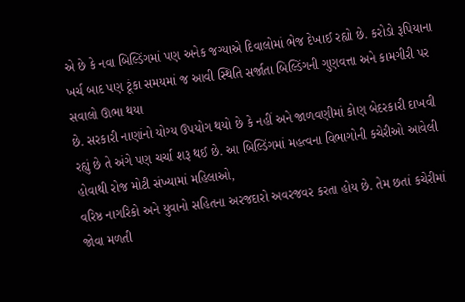એ છે કે નવા બિલ્ડિંગમાં પણ અનેક જગ્યાએ દિવાલોમાં ભેજ દેખાઈ રહ્યો છે. કરોડો રૂપિયાના ખર્ચ બાદ પણ ટૂંકા સમયમાં જ આવી સ્થિતિ સર્જાતા બિલ્ડિંગની ગુણવત્તા અને કામગીરી પર સવાલો ઊભા થયા
છે. સરકારી નાણાંનો યોગ્ય ઉપયોગ થયો છે કે નહીં અને જાળવણીમાં કોણ બેદરકારી દાખવી રહ્યું છે તે અંગે પણ ચર્ચા શરૂ થઈ છે. આ બિલ્ડિંગમાં મહત્વના વિભાગોની કચેરીઓ આવેલી હોવાથી રોજ મોટી સંખ્યામાં મહિલાઓ,
વરિષ્ઠ નાગરિકો અને યુવાનો સહિતના અરજદારો અવરજવર કરતા હોય છે. તેમ છતાં કચેરીમાં જોવા મળતી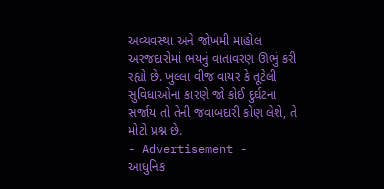અવ્યવસ્થા અને જોખમી માહોલ અરજદારોમાં ભયનું વાતાવરણ ઊભું કરી રહ્યો છે. ખુલ્લા વીજ વાયર કે તૂટેલી
સુવિધાઓના કારણે જો કોઈ દુર્ઘટના સર્જાય તો તેની જવાબદારી કોણ લેશે, તે મોટો પ્રશ્ન છે.
- Advertisement -
આધુનિક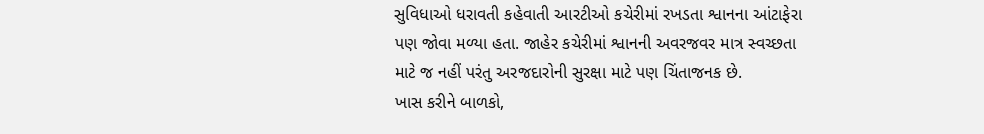સુવિધાઓ ધરાવતી કહેવાતી આરટીઓ કચેરીમાં રખડતા શ્વાનના આંટાફેરા પણ જોવા મળ્યા હતા. જાહેર કચેરીમાં શ્વાનની અવરજવર માત્ર સ્વચ્છતા માટે જ નહીં પરંતુ અરજદારોની સુરક્ષા માટે પણ ચિંતાજનક છે.
ખાસ કરીને બાળકો,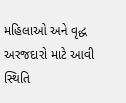મહિલાઓ અને વૃદ્ધ અરજદારો માટે આવી સ્થિતિ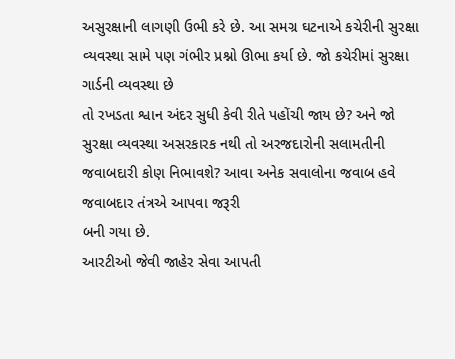અસુરક્ષાની લાગણી ઉભી કરે છે. આ સમગ્ર ઘટનાએ કચેરીની સુરક્ષા વ્યવસ્થા સામે પણ ગંભીર પ્રશ્નો ઊભા કર્યા છે. જો કચેરીમાં સુરક્ષા ગાર્ડની વ્યવસ્થા છે
તો રખડતા શ્વાન અંદર સુધી કેવી રીતે પહોંચી જાય છે? અને જો સુરક્ષા વ્યવસ્થા અસરકારક નથી તો અરજદારોની સલામતીની જવાબદારી કોણ નિભાવશે? આવા અનેક સવાલોના જવાબ હવે જવાબદાર તંત્રએ આપવા જરૂરી
બની ગયા છે.
આરટીઓ જેવી જાહેર સેવા આપતી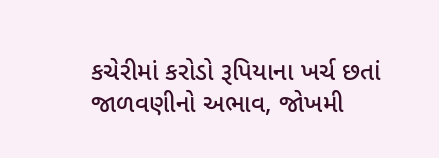કચેરીમાં કરોડો રૂપિયાના ખર્ચ છતાં જાળવણીનો અભાવ, જોખમી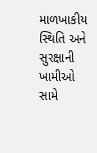માળખાકીય સ્થિતિ અને સુરક્ષાની ખામીઓ સામે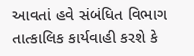આવતાં હવે સંબંધિત વિભાગ તાત્કાલિક કાર્યવાહી કરશે કે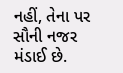નહીં, તેના પર
સૌની નજર મંડાઈ છે.